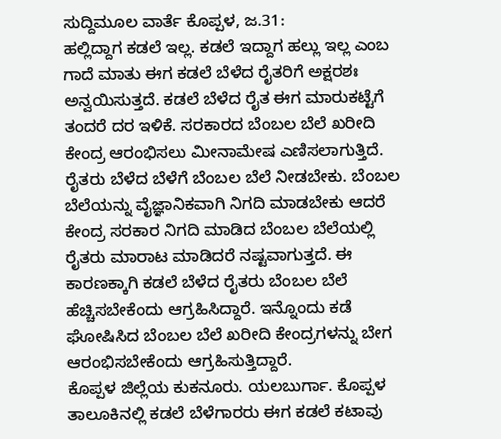ಸುದ್ದಿಮೂಲ ವಾರ್ತೆ ಕೊಪ್ಪಳ, ಜ.31:
ಹಲ್ಲಿದ್ದಾಗ ಕಡಲೆ ಇಲ್ಲ. ಕಡಲೆ ಇದ್ದಾಗ ಹಲ್ಲು ಇಲ್ಲ ಎಂಬ ಗಾದೆ ಮಾತು ಈಗ ಕಡಲೆ ಬೆಳೆದ ರೈತರಿಗೆ ಅಕ್ಷರಶಃ ಅನ್ವಯಿಸುತ್ತದೆ. ಕಡಲೆ ಬೆಳೆದ ರೈತ ಈಗ ಮಾರುಕಟ್ಟೆಗೆ ತಂದರೆ ದರ ಇಳಿಕೆ. ಸರಕಾರದ ಬೆಂಬಲ ಬೆಲೆ ಖರೀದಿ ಕೇಂದ್ರ ಆರಂಭಿಸಲು ಮೀನಾಮೇಷ ಎಣಿಸಲಾಗುತ್ತಿದೆ.
ರೈತರು ಬೆಳೆದ ಬೆಳೆಗೆ ಬೆಂಬಲ ಬೆಲೆ ನೀಡಬೇಕು. ಬೆಂಬಲ ಬೆಲೆಯನ್ನು ವೈಜ್ಞಾನಿಕವಾಗಿ ನಿಗದಿ ಮಾಡಬೇಕು ಆದರೆ ಕೇಂದ್ರ ಸರಕಾರ ನಿಗದಿ ಮಾಡಿದ ಬೆಂಬಲ ಬೆಲೆಯಲ್ಲಿ ರೈತರು ಮಾರಾಟ ಮಾಡಿದರೆ ನಷ್ಟವಾಗುತ್ತದೆ. ಈ ಕಾರಣಕ್ಕಾಗಿ ಕಡಲೆ ಬೆಳೆದ ರೈತರು ಬೆಂಬಲ ಬೆಲೆ ಹೆಚ್ಚಿಸಬೇಕೆಂದು ಆಗ್ರಹಿಸಿದ್ದಾರೆ. ಇನ್ನೊಂದು ಕಡೆ ಘೋಷಿಸಿದ ಬೆಂಬಲ ಬೆಲೆ ಖರೀದಿ ಕೇಂದ್ರಗಳನ್ನು ಬೇಗ ಆರಂಭಿಸಬೇಕೆಂದು ಆಗ್ರಹಿಸುತ್ತಿದ್ದಾರೆ.
ಕೊಪ್ಪಳ ಜಿಲ್ಲೆಯ ಕುಕನೂರು. ಯಲಬುರ್ಗಾ. ಕೊಪ್ಪಳ ತಾಲೂಕಿನಲ್ಲಿ ಕಡಲೆ ಬೆಳೆಗಾರರು ಈಗ ಕಡಲೆ ಕಟಾವು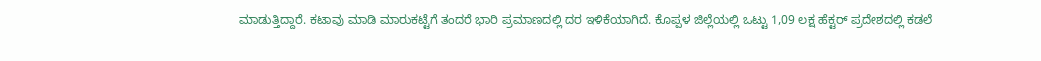ಮಾಡುತ್ತಿದ್ದಾರೆ. ಕಟಾವು ಮಾಡಿ ಮಾರುಕಟ್ಟೆಗೆ ತಂದರೆ ಭಾರಿ ಪ್ರಮಾಣದಲ್ಲಿ ದರ ಇಳಿಕೆಯಾಗಿದೆ. ಕೊಪ್ಪಳ ಜಿಲ್ಲೆಯಲ್ಲಿ ಒಟ್ಟು 1,09 ಲಕ್ಷ ಹೆಕ್ಟರ್ ಪ್ರದೇಶದಲ್ಲಿ ಕಡಲೆ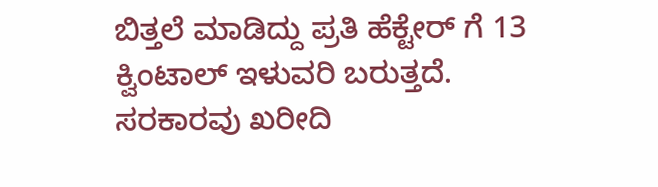ಬಿತ್ತಲೆ ಮಾಡಿದ್ದು ಪ್ರತಿ ಹೆಕ್ಟೇರ್ ಗೆ 13 ಕ್ವಿಂಟಾಲ್ ಇಳುವರಿ ಬರುತ್ತದೆ. ಸರಕಾರವು ಖರೀದಿ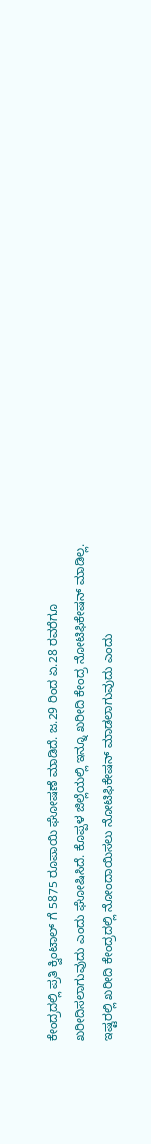ಕೇಂದ್ರದಲ್ಲಿ ಪ್ರತಿ ಕ್ವಿಂಟಾಲ್ ಗೆ 5875 ರೂಪಾಯಿ ಘೋಷಣೆ ಮಾಡಿದೆ. ಜ.29 ರಿಂದ ಏ.28 ರವರೆಗೂ ಖರೀದಿಸಲಾಗುವುದು ಎಂದು ಘೋಷಿಸಿದೆ. ಕೊಪ್ಪಳ ಜಿಲ್ಲೆಯಲ್ಲಿ ಇನ್ನೂ ಖರೀದಿ ಕೇಂದ್ರ ನೋಟಿಫಿಕೇಷನ್ ಮಾಡಿಲ್ಲ. ಇಷ್ಟರಲ್ಲಿ ಖರೀದಿ ಕೇಂದ್ರದಲ್ಲಿ ನೋಂದಾಯಿಸಲು ನೋಟಿಫಿಕೇಷನ್ ಮಾಡಲಾಗುವುದು ಎಂದು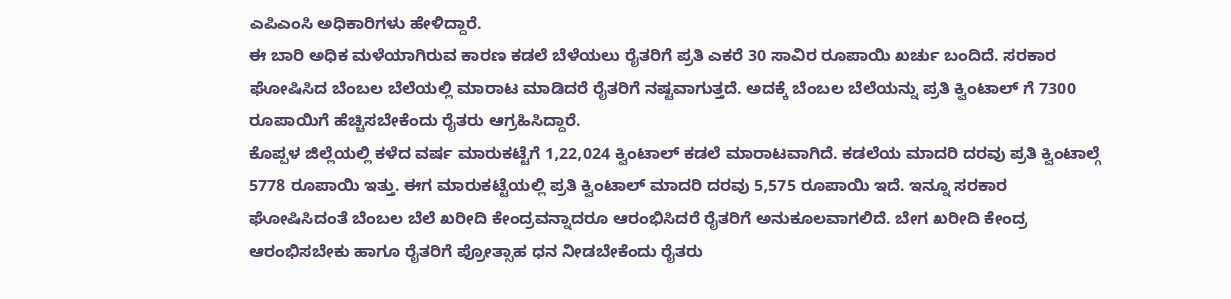ಎಪಿಎಂಸಿ ಅಧಿಕಾರಿಗಳು ಹೇಳಿದ್ದಾರೆ.
ಈ ಬಾರಿ ಅಧಿಕ ಮಳೆಯಾಗಿರುವ ಕಾರಣ ಕಡಲೆ ಬೆಳೆಯಲು ರೈತರಿಗೆ ಪ್ರತಿ ಎಕರೆ 30 ಸಾವಿರ ರೂಪಾಯಿ ಖರ್ಚು ಬಂದಿದೆ. ಸರಕಾರ ಘೋಷಿಸಿದ ಬೆಂಬಲ ಬೆಲೆಯಲ್ಲಿ ಮಾರಾಟ ಮಾಡಿದರೆ ರೈತರಿಗೆ ನಷ್ಟವಾಗುತ್ತದೆ. ಅದಕ್ಕೆ ಬೆಂಬಲ ಬೆಲೆಯನ್ನು ಪ್ರತಿ ಕ್ವಿಂಟಾಲ್ ಗೆ 7300 ರೂಪಾಯಿಗೆ ಹೆಚ್ಚಿಸಬೇಕೆಂದು ರೈತರು ಆಗ್ರಹಿಸಿದ್ದಾರೆ.
ಕೊಪ್ಪಳ ಜಿಲ್ಲೆಯಲ್ಲಿ ಕಳೆದ ವರ್ಷ ಮಾರುಕಟ್ಟೆಗೆ 1,22,024 ಕ್ವಿಂಟಾಲ್ ಕಡಲೆ ಮಾರಾಟವಾಗಿದೆ. ಕಡಲೆಯ ಮಾದರಿ ದರವು ಪ್ರತಿ ಕ್ವಿಂಟಾಲ್ಗೆ 5778 ರೂಪಾಯಿ ಇತ್ತು. ಈಗ ಮಾರುಕಟ್ಟೆಯಲ್ಲಿ ಪ್ರತಿ ಕ್ವಿಂಟಾಲ್ ಮಾದರಿ ದರವು 5,575 ರೂಪಾಯಿ ಇದೆ. ಇನ್ನೂ ಸರಕಾರ ಘೋಷಿಸಿದಂತೆ ಬೆಂಬಲ ಬೆಲೆ ಖರೀದಿ ಕೇಂದ್ರವನ್ನಾದರೂ ಆರಂಭಿಸಿದರೆ ರೈತರಿಗೆ ಅನುಕೂಲವಾಗಲಿದೆ. ಬೇಗ ಖರೀದಿ ಕೇಂದ್ರ ಆರಂಭಿಸಬೇಕು ಹಾಗೂ ರೈತರಿಗೆ ಪ್ರೋತ್ಸಾಹ ಧನ ನೀಡಬೇಕೆಂದು ರೈತರು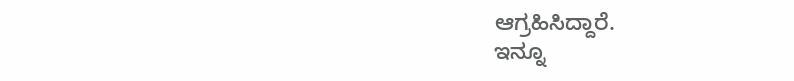ಆಗ್ರಹಿಸಿದ್ದಾರೆ.
ಇನ್ನೂ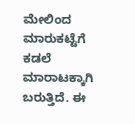ಮೇಲಿಂದ ಮಾರುಕಟ್ಟೆಗೆ ಕಡಲೆ ಮಾರಾಟಕ್ಕಾಗಿ ಬರುತ್ತಿದೆ. ಈ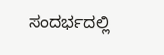ಸಂದರ್ಭದಲ್ಲಿ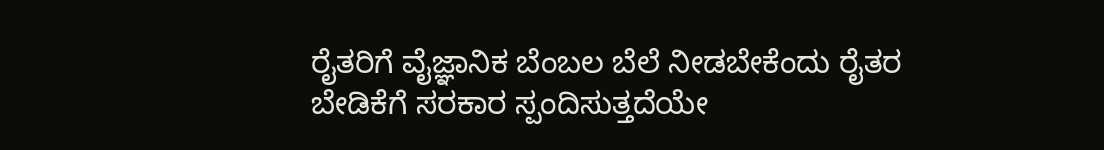ರೈತರಿಗೆ ವೈಜ್ಞಾನಿಕ ಬೆಂಬಲ ಬೆಲೆ ನೀಡಬೇಕೆಂದು ರೈತರ ಬೇಡಿಕೆಗೆ ಸರಕಾರ ಸ್ಪಂದಿಸುತ್ತದೆಯೇ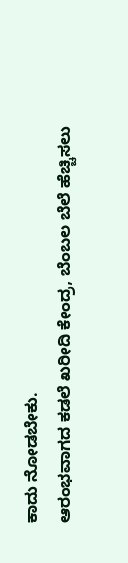ಕಾದು ನೋಡಬೇಕು.
ಆರಂಭವಾಗದ ಕಡಲೆ ಖರೀದಿ ಕೇಂದ್ರ, ಬೆಂಬಲ ಬೆಲೆ ಹೆಚ್ಚಿಸಲು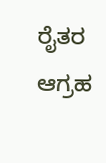ರೈತರ ಆಗ್ರಹ